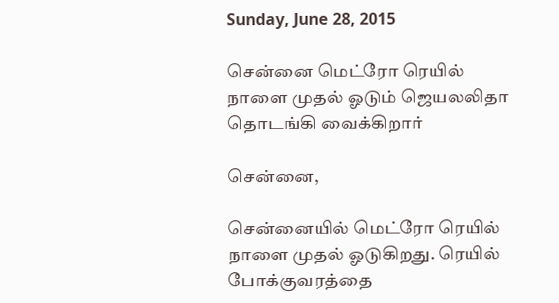Sunday, June 28, 2015

சென்னை மெட்ரோ ரெயில் நாளை முதல் ஓடும் ஜெயலலிதா தொடங்கி வைக்கிறார்

சென்னை,

சென்னையில் மெட்ரோ ரெயில் நாளை முதல் ஓடுகிறது. ரெயில் போக்குவரத்தை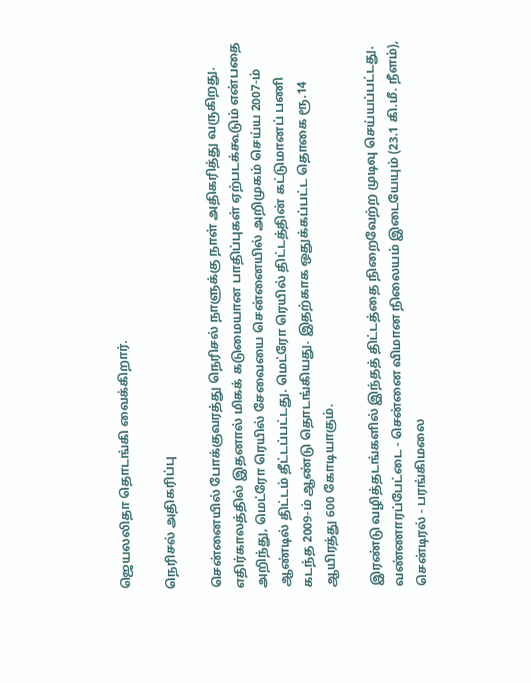ஜெயலலிதா தொடங்கி வைக்கிறார்.

நெரிசல் அதிகரிப்பு

சென்னையில் போக்குவரத்து நெரிசல் நாளுக்கு நாள் அதிகரித்து வருகிறது. எதிர்காலத்தில் இதனால் மிகக் கடுமையான பாதிப்புகள் ஏற்படக்கூடும் என்பதை அறிந்து, மெட்ரோ ரெயில் சேவையை சென்னையில் அறிமுகம் செய்ய 2007-ம் ஆண்டில் திட்டம் தீட்டப்பட்டது. மெட்ரோ ரெயில் திட்டத்தின் கட்டுமானப் பணி கடந்த 2009-ம் ஆண்டு தொடங்கியது. இதற்காக ஒதுக்கப்பட்ட தொகை ரூ.14 ஆயிரத்து 600 கோடியாகும்.

இரண்டு வழித்தடங்களில் இந்தத் திட்டத்தை நிறைவேற்ற முடிவு செய்யப்பட்டது. வண்ணாரப்பேட்டை - சென்னை விமான நிலையம் இடையேயும் (23.1 கி.மீ. நீளம்), சென்டிரல் - பரங்கிமலை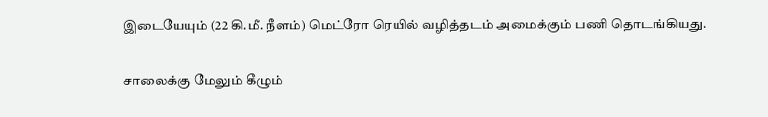இடையேயும் (22 கி.மீ. நீளம்) மெட்ரோ ரெயில் வழித்தடம் அமைக்கும் பணி தொடங்கியது.

சாலைக்கு மேலும் கீழும்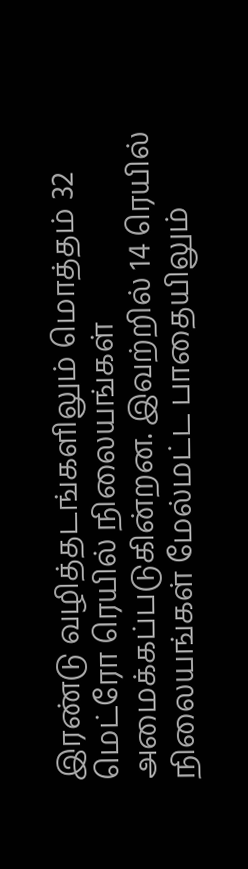இரண்டு வழித்தடங்களிலும் மொத்தம் 32 மெட்ரோ ரெயில் நிலையங்கள் அமைக்கப்படுகின்றன. இவற்றில் 14 ரெயில் நிலையங்கள் மேல்மட்ட பாதையிலும்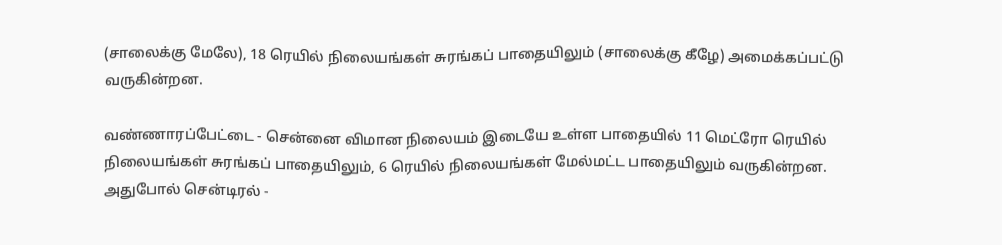(சாலைக்கு மேலே), 18 ரெயில் நிலையங்கள் சுரங்கப் பாதையிலும் (சாலைக்கு கீழே) அமைக்கப்பட்டு வருகின்றன.

வண்ணாரப்பேட்டை - சென்னை விமான நிலையம் இடையே உள்ள பாதையில் 11 மெட்ரோ ரெயில் நிலையங்கள் சுரங்கப் பாதையிலும், 6 ரெயில் நிலையங்கள் மேல்மட்ட பாதையிலும் வருகின்றன. அதுபோல் சென்டிரல் -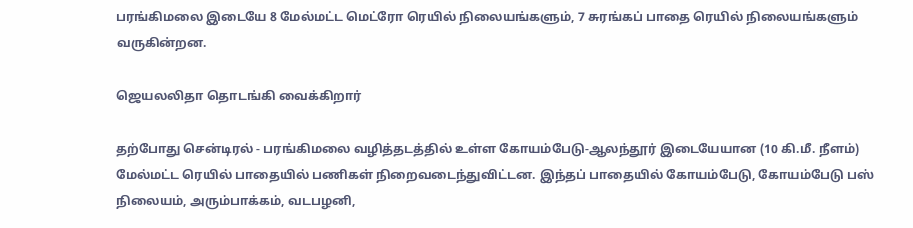பரங்கிமலை இடையே 8 மேல்மட்ட மெட்ரோ ரெயில் நிலையங்களும், 7 சுரங்கப் பாதை ரெயில் நிலையங்களும் வருகின்றன.

ஜெயலலிதா தொடங்கி வைக்கிறார்

தற்போது சென்டிரல் - பரங்கிமலை வழித்தடத்தில் உள்ள கோயம்பேடு-ஆலந்தூர் இடையேயான (10 கி.மீ. நீளம்) மேல்மட்ட ரெயில் பாதையில் பணிகள் நிறைவடைந்துவிட்டன. இந்தப் பாதையில் கோயம்பேடு, கோயம்பேடு பஸ் நிலையம், அரும்பாக்கம், வடபழனி,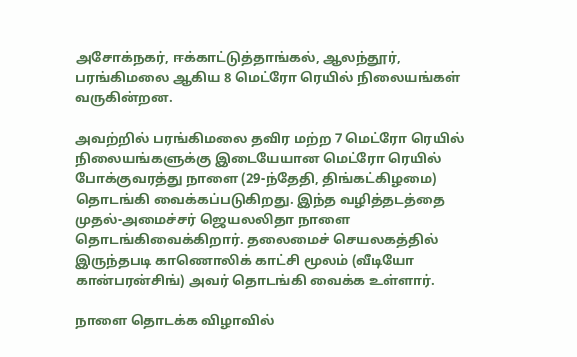அசோக்நகர், ஈக்காட்டுத்தாங்கல், ஆலந்தூர், பரங்கிமலை ஆகிய 8 மெட்ரோ ரெயில் நிலையங்கள் வருகின்றன.

அவற்றில் பரங்கிமலை தவிர மற்ற 7 மெட்ரோ ரெயில் நிலையங்களுக்கு இடையேயான மெட்ரோ ரெயில் போக்குவரத்து நாளை (29-ந்தேதி, திங்கட்கிழமை) தொடங்கி வைக்கப்படுகிறது. இந்த வழித்தடத்தை முதல்-அமைச்சர் ஜெயலலிதா நாளை தொடங்கிவைக்கிறார். தலைமைச் செயலகத்தில் இருந்தபடி காணொலிக் காட்சி மூலம் (வீடியோ கான்பரன்சிங்) அவர் தொடங்கி வைக்க உள்ளார்.

நாளை தொடக்க விழாவில்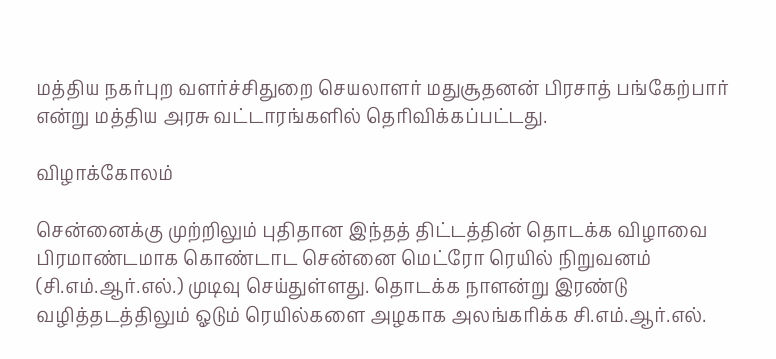மத்திய நகர்புற வளர்ச்சிதுறை செயலாளர் மதுசூதனன் பிரசாத் பங்கேற்பார் என்று மத்திய அரசு வட்டாரங்களில் தெரிவிக்கப்பட்டது.

விழாக்கோலம்

சென்னைக்கு முற்றிலும் புதிதான இந்தத் திட்டத்தின் தொடக்க விழாவை பிரமாண்டமாக கொண்டாட சென்னை மெட்ரோ ரெயில் நிறுவனம் (சி.எம்.ஆர்.எல்.) முடிவு செய்துள்ளது. தொடக்க நாளன்று இரண்டு வழித்தடத்திலும் ஓடும் ரெயில்களை அழகாக அலங்கரிக்க சி.எம்.ஆர்.எல்.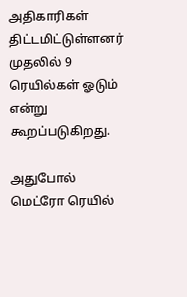அதிகாரிகள் திட்டமிட்டுள்ளனர் முதலில் 9 ரெயில்கள் ஓடும் என்று கூறப்படுகிறது.

அதுபோல் மெட்ரோ ரெயில்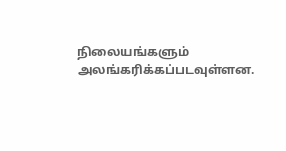நிலையங்களும் அலங்கரிக்கப்படவுள்ளன.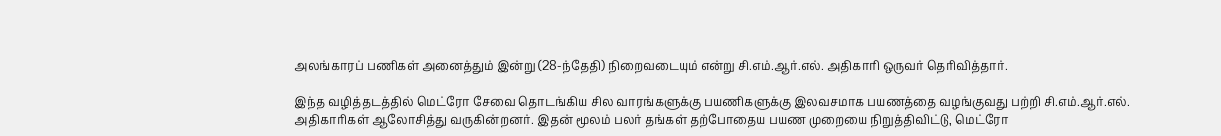அலங்காரப் பணிகள் அனைத்தும் இன்று (28-ந்தேதி) நிறைவடையும் என்று சி.எம்.ஆர்.எல். அதிகாரி ஒருவர் தெரிவித்தார்.

இந்த வழித்தடத்தில் மெட்ரோ சேவை தொடங்கிய சில வாரங்களுக்கு பயணிகளுக்கு இலவசமாக பயணத்தை வழங்குவது பற்றி சி.எம்.ஆர்.எல். அதிகாரிகள் ஆலோசித்து வருகின்றனர். இதன் மூலம் பலர் தங்கள் தற்போதைய பயண முறையை நிறுத்திவிட்டு, மெட்ரோ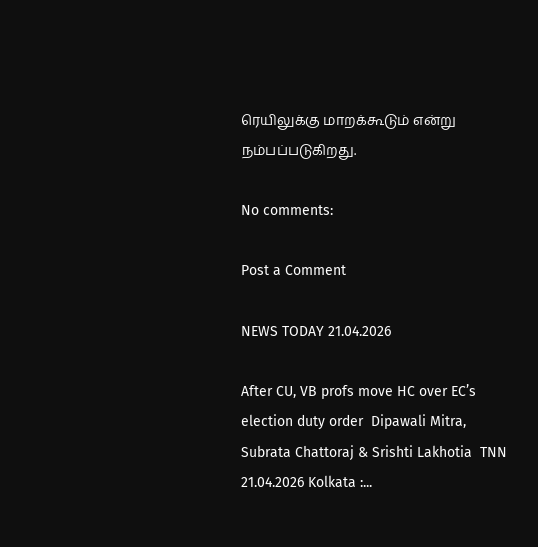ரெயிலுக்கு மாறக்கூடும் என்று நம்பப்படுகிறது.

No comments:

Post a Comment

NEWS TODAY 21.04.2026

After CU, VB profs move HC over EC’s election duty order  Dipawali Mitra, Subrata Chattoraj & Srishti Lakhotia  TNN 21.04.2026 Kolkata :...